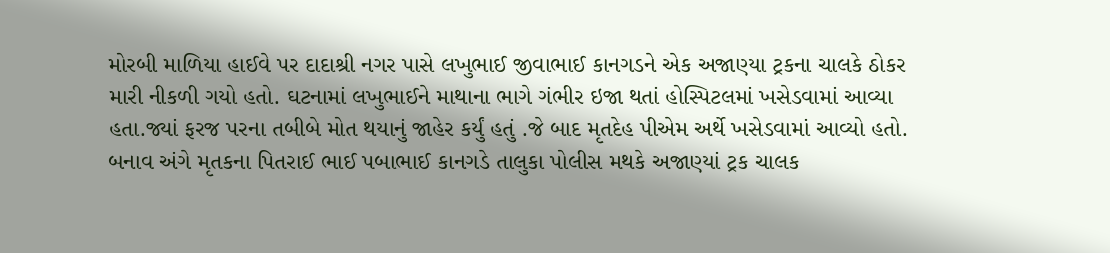મોરબી માળિયા હાઈવે પર દાદાશ્રી નગર પાસે લખુભાઈ જીવાભાઈ કાનગડને એક અજાણ્યા ટ્રકના ચાલકે ઠોકર મારી નીકળી ગયો હતો. ઘટનામાં લખુભાઈને માથાના ભાગે ગંભીર ઇજા થતાં હોસ્પિટલમાં ખસેડવામાં આવ્યા હતા.જ્યાં ફરજ પરના તબીબે મોત થયાનું જાહેર કર્યું હતું .જે બાદ મૃતદેહ પીએમ અર્થે ખસેડવામાં આવ્યો હતો. બનાવ અંગે મૃતકના પિતરાઈ ભાઈ પબાભાઈ કાનગડે તાલુકા પોલીસ મથકે અજાણ્યાં ટ્રક ચાલક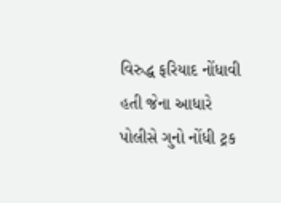વિરુદ્ધ ફરિયાદ નોંધાવી હતી જેના આધારે પોલીસે ગુનો નોંધી ટ્રક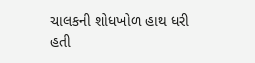ચાલકની શોધખોળ હાથ ધરી હતી